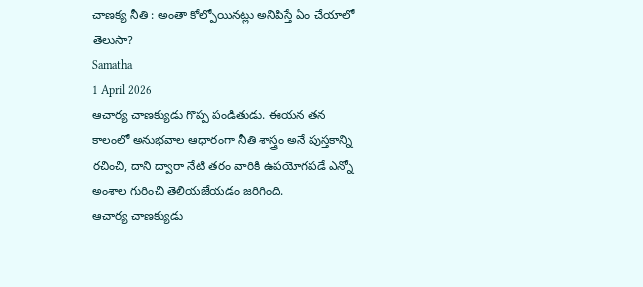చాణక్య నీతి : అంతా కోల్పోయినట్లు అనిపిస్తే ఏం చేయాలో తెలుసా?
Samatha
1 April 2026
ఆచార్య చాణక్యుడు గొప్ప పండితుడు. ఈయన తన కాలంలో అనుభవాల ఆధారంగా నీతి శాస్త్రం అనే పుస్తకాన్ని రచించి, దాని ద్వారా నేటి తరం వారికి ఉపయోగపడే ఎన్నో అంశాల గురించి తెలియజేయడం జరిగింది.
ఆచార్య చాణక్యుడు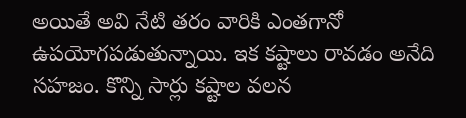అయితే అవి నేటి తరం వారికి ఎంతగానో ఉపయోగపడుతున్నాయి. ఇక కష్టాలు రావడం అనేది సహజం. కొన్ని సార్లు కష్టాల వలన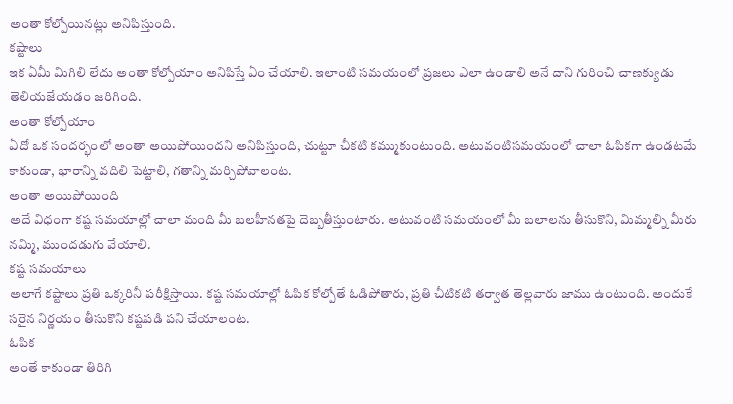అంతా కోల్పోయినట్లు అనిపిస్తుంది.
కష్టాలు
ఇక ఏమీ మిగిలి లేదు అంతా కోల్పోయాం అనిపిస్తే ఏం చేయాలి. ఇలాంటి సమయంలో ప్రజలు ఎలా ఉండాలి అనే దాని గురించి చాణక్యుడు తెలియజేయడం జరిగింది.
అంతా కోల్పోయాం
ఏదో ఒక సందర్భంలో అంతా అయిపోయిందని అనిపిస్తుంది, చుట్టూ చీకటి కమ్ముకుంటుంది. అటువంటిసమయంలో చాలా ఓపికగా ఉండటమే కాకుండా, భారాన్ని వదిలి పెట్టాలి, గతాన్ని మర్చిపోవాలంట.
అంతా అయిపోయింది
అదే విధంగా కష్ట సమయాల్లో చాలా మంది మీ బలహీనతపై దెబ్బతీస్తుంటారు. అటువంటి సమయంలో మీ బలాలను తీసుకొని, మిమ్మల్ని మీరు నమ్మి, ముందడుగు వేయాలి.
కష్ట సమయాలు
అలాగే కష్టాలు ప్రతి ఒక్కరినీ పరీక్షిస్తాయి. కష్ట సమయాల్లో ఓపిక కోల్పోతే ఓడిపోతారు, ప్రతి చీటికటి తర్వాత తెల్లవారు జాము ఉంటుంది. అందుకే సరైన నిర్ణయం తీసుకొని కష్టపడి పని చేయాలంట.
ఓపిక
అంతే కాకుండా తిరిగి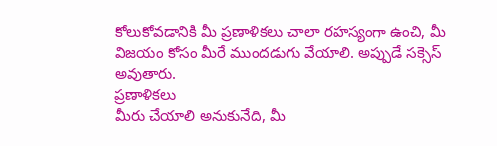కోలుకోవడానికి మీ ప్రణాళికలు చాలా రహస్యంగా ఉంచి, మీ విజయం కోసం మీరే ముందడుగు వేయాలి. అప్పుడే సక్సెస్ అవుతారు.
ప్రణాళికలు
మీరు చేయాలి అనుకునేది, మీ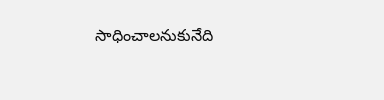సాధించాలనుకునేది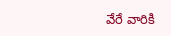వేరే వారికి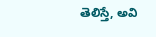తెలిస్తే, అవి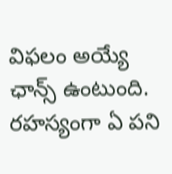విఫలం అయ్యే ఛాన్స్ ఉంటుంది. రహస్యంగా ఏ పని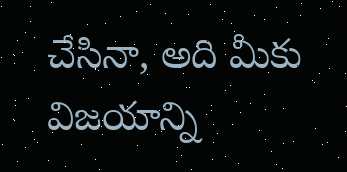చేసినా, అది మీకు విజయాన్ని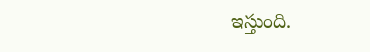ఇస్తుంది.